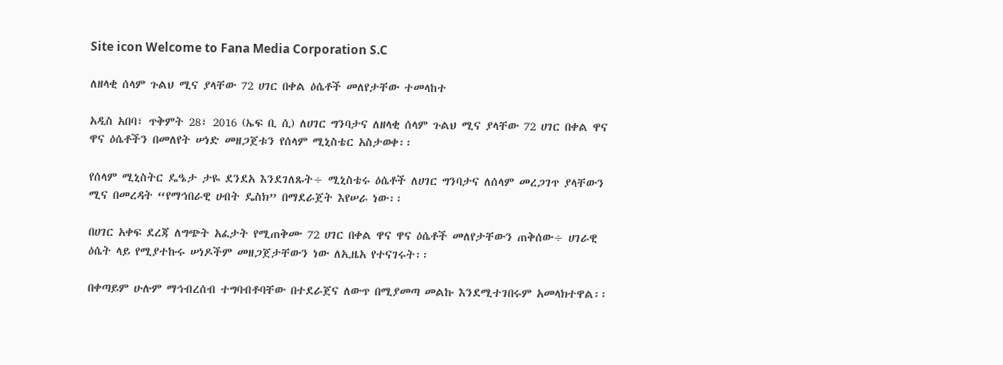Site icon Welcome to Fana Media Corporation S.C

ለዘላቂ ሰላም ጉልህ ሚና ያላቸው 72 ሀገር በቀል ዕሴቶች መለየታቸው ተመላከተ

አዲስ አበባ፣ ጥቅምት 28፣ 2016 (ኤፍ ቢ ሲ) ለሀገር ግንባታና ለዘላቂ ሰላም ጉልህ ሚና ያላቸው 72 ሀገር በቀል ዋና ዋና ዕሴቶችን በመለየት ሠነድ መዘጋጀቱን የሰላም ሚኒስቴር አስታወቀ፡፡

የሰላም ሚኒስትር ዴዔታ ታዬ ደንደአ እንደገለጹት÷ ሚኒስቴሩ ዕሴቶች ለሀገር ግንባታና ለሰላም መረጋገጥ ያላቸውን ሚና በመረዳት “የማኅበራዊ ሀብት ዴስክ” በማደራጀት እየሠራ ነው፡፡

በሀገር አቀፍ ደረጃ ለግጭት አፈታት የሚጠቅሙ 72 ሀገር በቀል ዋና ዋና ዕሴቶች መለየታቸውን ጠቅሰው÷ ሀገራዊ ዕሴት ላይ የሚያተኩሩ ሠነዶችም መዘጋጀታቸውን ነው ለኢዜአ የተናገሩት፡፡

በቀጣይም ሁሉም ማኅብረሰብ ተግባብቶባቸው በተደራጀና ለውጥ በሚያመጣ መልኩ እንደሚተገበሩም አመላክተዋል፡፡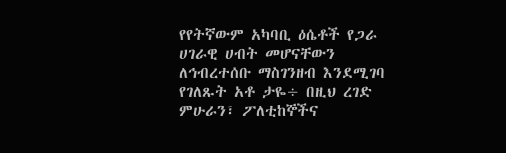የየትኛውም አካባቢ ዕሴቶች የጋራ ሀገራዊ ሀብት መሆናቸውን ለኅብረተሰቡ ማስገንዘብ እንደሚገባ የገለጹት አቶ ታዬ÷ በዚህ ረገድ ምሁራን፣ ፖለቲከኞችና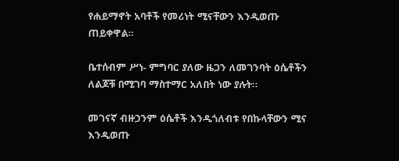የሐይማኖት አባቶች የመሪነት ሚናቸውን እንዲወጡ ጠይቀዋል።

ቤተሰብም ሥነ- ምግባር ያለው ዜጋን ለመገንባት ዕሴቶችን ለልጆቹ በሚገባ ማስተማር አለበት ነው ያሉት፡፡

መገናኛ ብዙኃንም ዕሴቶች እንዲጎለብቱ የበኩላቸውን ሚና እንዲወጡ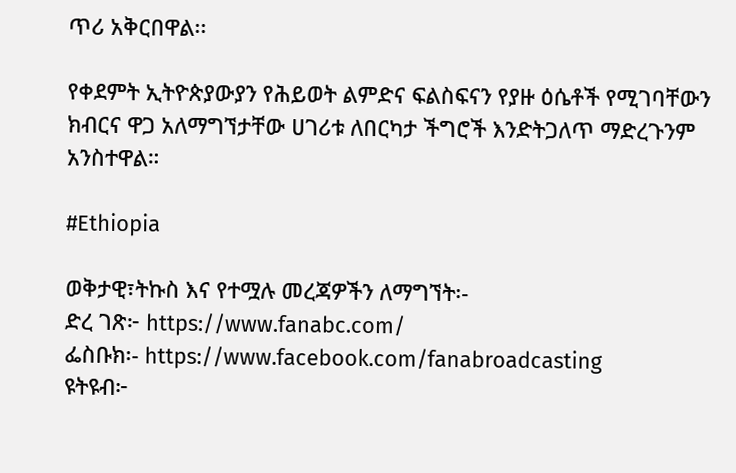ጥሪ አቅርበዋል፡፡

የቀደምት ኢትዮጵያውያን የሕይወት ልምድና ፍልስፍናን የያዙ ዕሴቶች የሚገባቸውን ክብርና ዋጋ አለማግኘታቸው ሀገሪቱ ለበርካታ ችግሮች እንድትጋለጥ ማድረጉንም አንስተዋል።

#Ethiopia

ወቅታዊ፣ትኩስ እና የተሟሉ መረጃዎችን ለማግኘት፡-
ድረ ገጽ፦ https://www.fanabc.com/
ፌስቡክ፡- https://www.facebook.com/fanabroadcasting
ዩትዩብ፦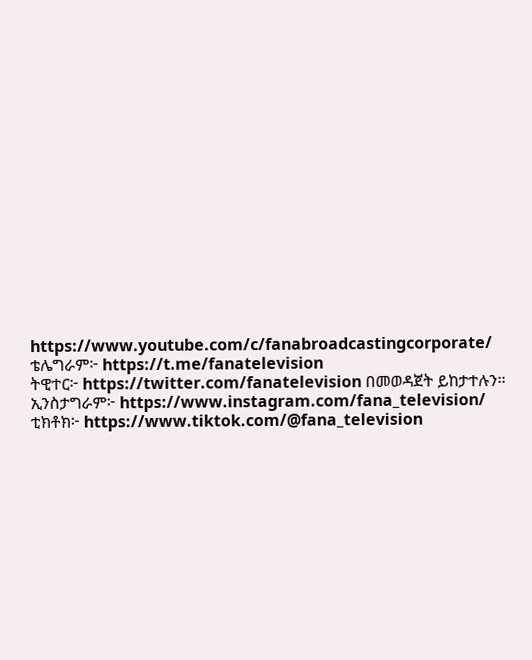https://www.youtube.com/c/fanabroadcastingcorporate/
ቴሌግራም፦ https://t.me/fanatelevision
ትዊተር፦ https://twitter.com/fanatelevision በመወዳጀት ይከታተሉን፡፡
ኢንስታግራም፦ https://www.instagram.com/fana_television/
ቲክቶክ፦ https://www.tiktok.com/@fana_television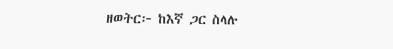ዘወትር፦ ከእኛ ጋር ስላሉ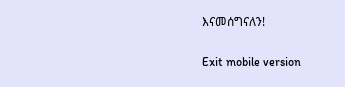እናመሰግናለን!

Exit mobile version